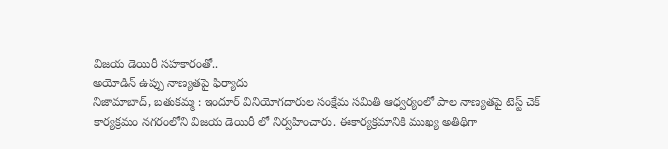విజయ డెయిరీ సహకారంతో..
అయోడిన్ ఉప్పు నాణ్యతపై ఫిర్యాదు
నిజామాబాద్, బతుకమ్మ : ఇందూర్ వినియోగదారుల సంక్షేమ సమితి ఆధ్వర్యంలో పాల నాణ్యతపై టెస్ట్ చెక్ కార్యక్రమం నగరంలోని విజయ డెయిరీ లో నిర్వహించారు. ఈకార్యక్రమానికి ముఖ్య అతిథిగా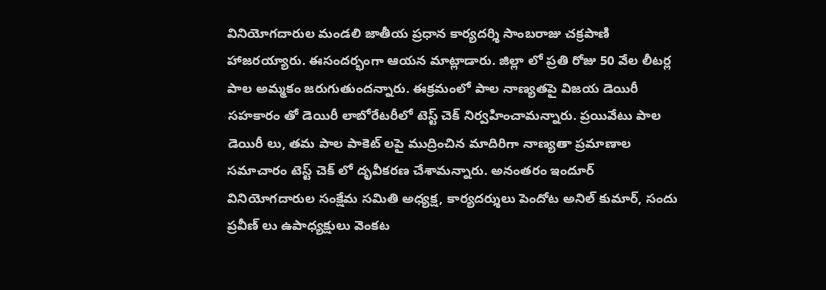వినియోగదారుల మండలి జాతీయ ప్రధాన కార్యదర్శి సాంబరాజు చక్రపాణి హాజరయ్యారు. ఈసందర్భంగా ఆయన మాట్లాడారు. జిల్లా లో ప్రతి రోజు 50 వేల లీటర్ల పాల అమ్మకం జరుగుతుందన్నారు. ఈక్రమంలో పాల నాణ్యతపై విజయ డెయిరీ సహకారం తో డెయిరీ లాబోరేటరీలో టెస్ట్ చెక్ నిర్వహించామన్నారు. ప్రయివేటు పాల డెయిరీ లు, తమ పాల పాకెట్ లపై ముద్రించిన మాదిరిగా నాణ్యతా ప్రమాణాల సమాచారం టెస్ట్ చెక్ లో దృవీకరణ చేశామన్నారు. అనంతరం ఇందూర్ వినియోగదారుల సంక్షేమ సమితి అధ్యక్ష, కార్యదర్శులు పెందోట అనిల్ కుమార్, సందు ప్రవీణ్ లు ఉపాధ్యక్షులు వెంకట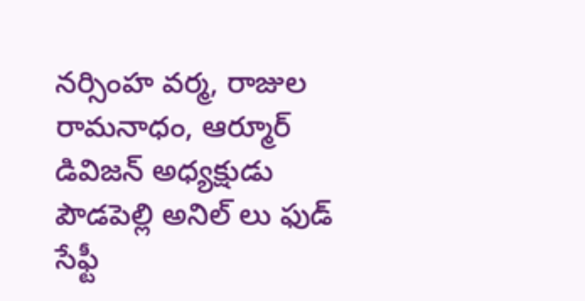నర్సింహ వర్మ, రాజుల రామనాధం, ఆర్మూర్ డివిజన్ అధ్యక్షుడు పౌడపెల్లి అనిల్ లు ఫుడ్ సేఫ్టీ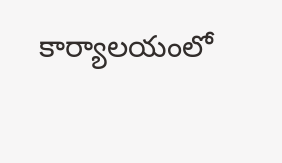కార్యాలయంలో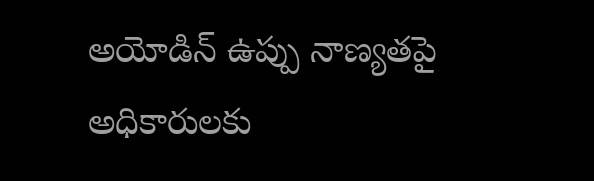అయోడిన్ ఉప్పు నాణ్యతపై అధికారులకు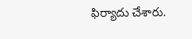ఫిర్యాదు చేశారు.